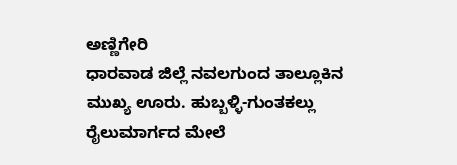ಅಣ್ಣಿಗೇರಿ
ಧಾರವಾಡ ಜಿಲ್ಲೆ ನವಲಗುಂದ ತಾಲ್ಲೂಕಿನ ಮುಖ್ಯ ಊರು. ಹುಬ್ಬಳ್ಳಿ-ಗುಂತಕಲ್ಲು ರೈಲುಮಾರ್ಗದ ಮೇಲೆ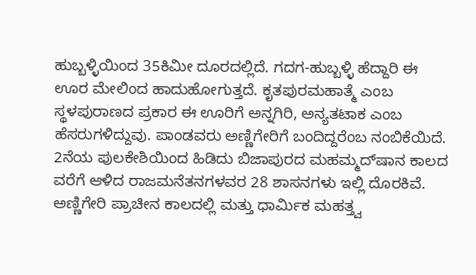ಹುಬ್ಬಳ್ಳಿಯಿಂದ 35ಕಿಮೀ ದೂರದಲ್ಲಿದೆ. ಗದಗ-ಹುಬ್ಬಳ್ಳಿ ಹೆದ್ದಾರಿ ಈ ಊರ ಮೇಲಿಂದ ಹಾದುಹೋಗುತ್ತದೆ. ಕೃತಪುರಮಹಾತ್ಮೆ ಎಂಬ ಸ್ಥಳಪುರಾಣದ ಪ್ರಕಾರ ಈ ಊರಿಗೆ ಅನ್ನಗಿರಿ, ಅನ್ಯತಟಾಕ ಎಂಬ ಹೆಸರುಗಳಿದ್ದುವು. ಪಾಂಡವರು ಅಣ್ಣಿಗೇರಿಗೆ ಬಂದಿದ್ದರೆಂಬ ನಂಬಿಕೆಯಿದೆ. 2ನೆಯ ಪುಲಕೇಶಿಯಿಂದ ಹಿಡಿದು ಬಿಜಾಪುರದ ಮಹಮ್ಮದ್‍ಷಾನ ಕಾಲದ ವರೆಗೆ ಆಳಿದ ರಾಜಮನೆತನಗಳವರ 28 ಶಾಸನಗಳು ಇಲ್ಲಿ ದೊರಕಿವೆ. ಅಣ್ಣಿಗೇರಿ ಪ್ರಾಚೀನ ಕಾಲದಲ್ಲಿ ಮತ್ತು ಧಾರ್ಮಿಕ ಮಹತ್ತ್ವ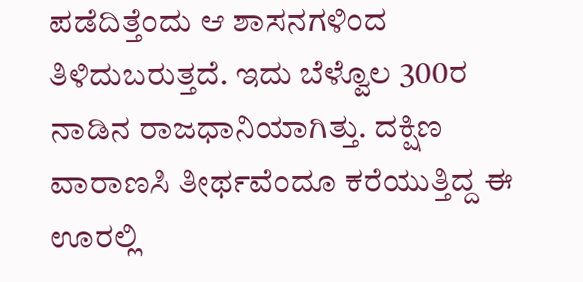ಪಡೆದಿತ್ತೆಂದು ಆ ಶಾಸನಗಳಿಂದ ತಿಳಿದುಬರುತ್ತದೆ. ಇದು ಬೆಳ್ವೊಲ 300ರ ನಾಡಿನ ರಾಜಧಾನಿಯಾಗಿತ್ತು. ದಕ್ಷಿಣ ವಾರಾಣಸಿ ತೀರ್ಥವೆಂದೂ ಕರೆಯುತ್ತಿದ್ದ ಈ ಊರಲ್ಲಿ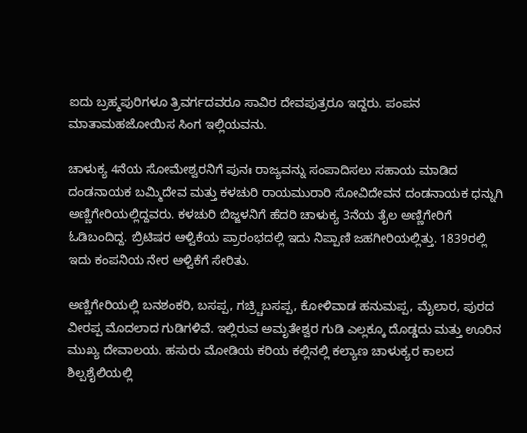ಐದು ಬ್ರಹ್ಮಪುರಿಗಳೂ ತ್ರಿವರ್ಗದವರೂ ಸಾವಿರ ದೇವಪುತ್ರರೂ ಇದ್ದರು. ಪಂಪನ ಮಾತಾಮಹಜೋಯಿಸ ಸಿಂಗ ಇಲ್ಲಿಯವನು.

ಚಾಳುಕ್ಯ 4ನೆಯ ಸೋಮೇಶ್ವರನಿಗೆ ಪುನಃ ರಾಜ್ಯವನ್ನು ಸಂಪಾದಿಸಲು ಸಹಾಯ ಮಾಡಿದ ದಂಡನಾಯಕ ಬಮ್ಮಿದೇವ ಮತ್ತು ಕಳಚುರಿ ರಾಯಮುರಾರಿ ಸೋವಿದೇವನ ದಂಡನಾಯಕ ಧನ್ನುಗಿ ಅಣ್ಣಿಗೇರಿಯಲ್ಲಿದ್ದವರು. ಕಳಚುರಿ ಬಿಜ್ಜಳನಿಗೆ ಹೆದರಿ ಚಾಳುಕ್ಯ 3ನೆಯ ತೈಲ ಅಣ್ಣಿಗೇರಿಗೆ ಓಡಿಬಂದಿದ್ದ. ಬ್ರಿಟಿಷರ ಆಳ್ವಿಕೆಯ ಪ್ರಾರಂಭದಲ್ಲಿ ಇದು ನಿಪ್ಪಾಣಿ ಜಹಗೀರಿಯಲ್ಲಿತ್ತು. 1839ರಲ್ಲಿ ಇದು ಕಂಪನಿಯ ನೇರ ಆಳ್ವಿಕೆಗೆ ಸೇರಿತು.

ಅಣ್ಣಿಗೇರಿಯಲ್ಲಿ ಬನಶಂಕರಿ, ಬಸಪ್ಪ, ಗಚ್ರ್ಚಿಬಸಪ್ಪ, ಕೋಳಿವಾಡ ಹನುಮಪ್ಪ, ಮೈಲಾರ, ಪುರದ ವೀರಪ್ಪ ಮೊದಲಾದ ಗುಡಿಗಳಿವೆ. ಇಲ್ಲಿರುವ ಅಮೃತೇಶ್ವರ ಗುಡಿ ಎಲ್ಲಕ್ಕೂ ದೊಡ್ಡದು ಮತ್ತು ಊರಿನ ಮುಖ್ಯ ದೇವಾಲಯ. ಹಸುರು ಮೋಡಿಯ ಕರಿಯ ಕಲ್ಲಿನಲ್ಲಿ ಕಲ್ಯಾಣ ಚಾಳುಕ್ಯರ ಕಾಲದ ಶಿಲ್ಪಶೈಲಿಯಲ್ಲಿ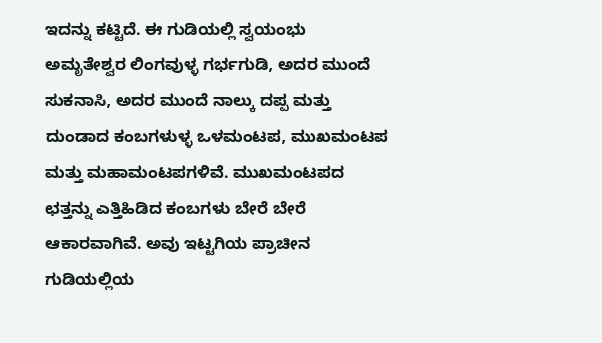ಇದನ್ನು ಕಟ್ಟಿದೆ. ಈ ಗುಡಿಯಲ್ಲಿ ಸ್ವಯಂಭು ಅಮೃತೇಶ್ವರ ಲಿಂಗವುಳ್ಳ ಗರ್ಭಗುಡಿ, ಅದರ ಮುಂದೆ ಸುಕನಾಸಿ, ಅದರ ಮುಂದೆ ನಾಲ್ಕು ದಪ್ಪ ಮತ್ತು ದುಂಡಾದ ಕಂಬಗಳುಳ್ಳ ಒಳಮಂಟಪ, ಮುಖಮಂಟಪ ಮತ್ತು ಮಹಾಮಂಟಪಗಳಿವೆ. ಮುಖಮಂಟಪದ ಛತ್ತನ್ನು ಎತ್ತಿಹಿಡಿದ ಕಂಬಗಳು ಬೇರೆ ಬೇರೆ ಆಕಾರವಾಗಿವೆ. ಅವು ಇಟ್ಟಗಿಯ ಪ್ರಾಚೀನ ಗುಡಿಯಲ್ಲಿಯ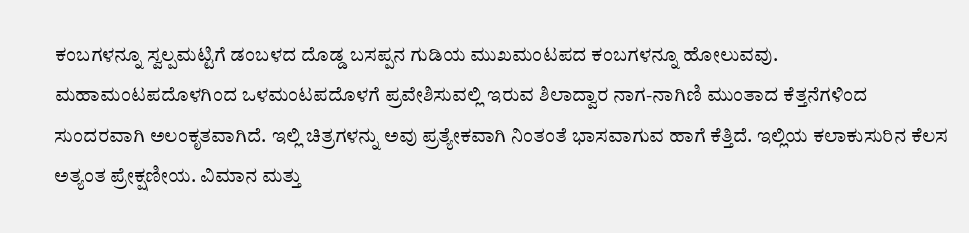ಕಂಬಗಳನ್ನೂ ಸ್ವಲ್ಪಮಟ್ಟಿಗೆ ಡಂಬಳದ ದೊಡ್ಡ ಬಸಪ್ಪನ ಗುಡಿಯ ಮುಖಮಂಟಪದ ಕಂಬಗಳನ್ನೂ ಹೋಲುವವು. ಮಹಾಮಂಟಪದೊಳಗಿಂದ ಒಳಮಂಟಪದೊಳಗೆ ಪ್ರವೇಶಿಸುವಲ್ಲಿ ಇರುವ ಶಿಲಾದ್ವಾರ ನಾಗ-ನಾಗಿಣಿ ಮುಂತಾದ ಕೆತ್ತನೆಗಳಿಂದ ಸುಂದರವಾಗಿ ಅಲಂಕೃತವಾಗಿದೆ. ಇಲ್ಲಿ ಚಿತ್ರಗಳನ್ನು ಅವು ಪ್ರತ್ಯೇಕವಾಗಿ ನಿಂತಂತೆ ಭಾಸವಾಗುವ ಹಾಗೆ ಕೆತ್ತಿದೆ. ಇಲ್ಲಿಯ ಕಲಾಕುಸುರಿನ ಕೆಲಸ ಅತ್ಯಂತ ಪ್ರೇಕ್ಷಣೀಯ. ವಿಮಾನ ಮತ್ತು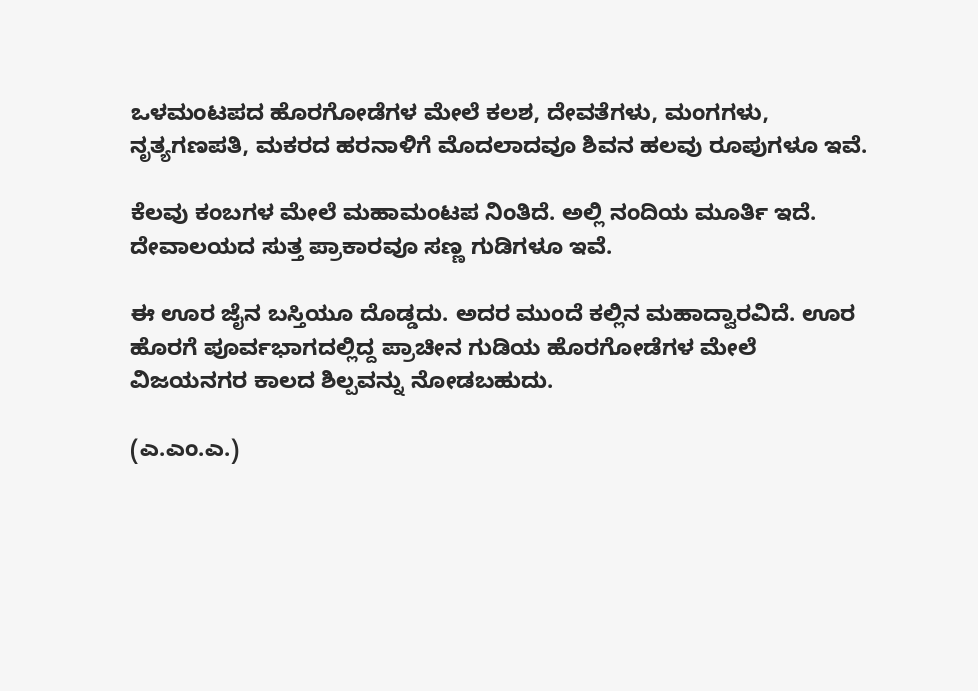ಒಳಮಂಟಪದ ಹೊರಗೋಡೆಗಳ ಮೇಲೆ ಕಲಶ, ದೇವತೆಗಳು, ಮಂಗಗಳು, ನೃತ್ಯಗಣಪತಿ, ಮಕರದ ಹರನಾಳಿಗೆ ಮೊದಲಾದವೂ ಶಿವನ ಹಲವು ರೂಪುಗಳೂ ಇವೆ.

ಕೆಲವು ಕಂಬಗಳ ಮೇಲೆ ಮಹಾಮಂಟಪ ನಿಂತಿದೆ. ಅಲ್ಲಿ ನಂದಿಯ ಮೂರ್ತಿ ಇದೆ. ದೇವಾಲಯದ ಸುತ್ತ ಪ್ರಾಕಾರವೂ ಸಣ್ಣ ಗುಡಿಗಳೂ ಇವೆ.

ಈ ಊರ ಜೈನ ಬಸ್ತಿಯೂ ದೊಡ್ಡದು. ಅದರ ಮುಂದೆ ಕಲ್ಲಿನ ಮಹಾದ್ವಾರವಿದೆ. ಊರ ಹೊರಗೆ ಪೂರ್ವಭಾಗದಲ್ಲಿದ್ದ ಪ್ರಾಚೀನ ಗುಡಿಯ ಹೊರಗೋಡೆಗಳ ಮೇಲೆ ವಿಜಯನಗರ ಕಾಲದ ಶಿಲ್ಪವನ್ನು ನೋಡಬಹುದು.

(ಎ.ಎಂ.ಎ.)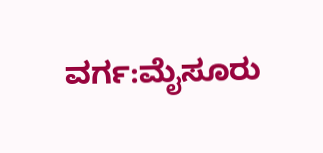ವರ್ಗ:ಮೈಸೂರು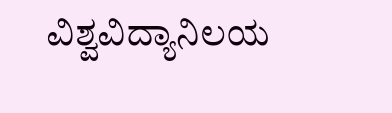ವಿಶ್ವವಿದ್ಯಾನಿಲಯ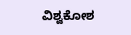ವಿಶ್ವಕೋಶ